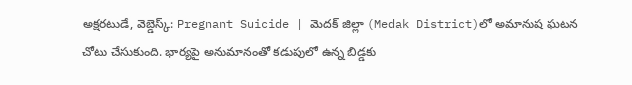అక్షరటుడే, వెబ్డెస్క్: Pregnant Suicide | మెదక్ జిల్లా (Medak District)లో అమానుష ఘటన చోటు చేసుకుంది. భార్యపై అనుమానంతో కడుపులో ఉన్న బిడ్డకు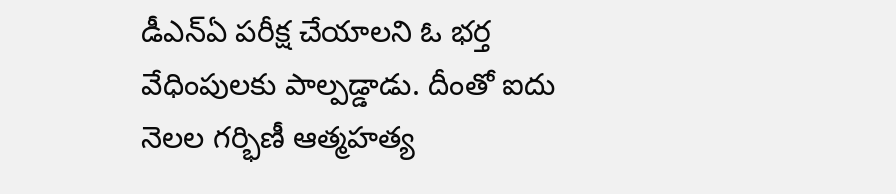డీఎన్ఏ పరీక్ష చేయాలని ఓ భర్త వేధింపులకు పాల్పడ్డాడు. దీంతో ఐదు నెలల గర్భిణీ ఆత్మహత్య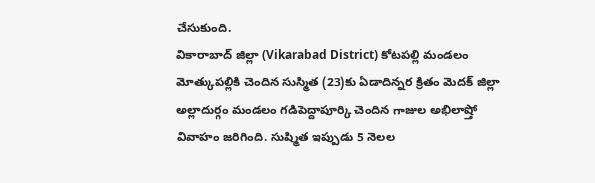చేసుకుంది.
వికారాబాద్ జిల్లా (Vikarabad District) కోటపల్లి మండలం మోత్కుపల్లికి చెందిన సుస్మిత (23)కు ఏడాదిన్నర క్రితం మెదక్ జిల్లా అల్లాదుర్గం మండలం గడిపెద్దాపూర్కి చెందిన గాజుల అభిలాష్తో వివాహం జరిగింది. సుష్మిత ఇప్పుడు 5 నెలల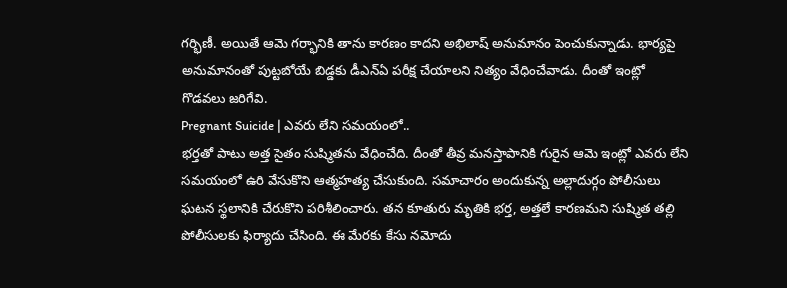గర్భిణీ. అయితే ఆమె గర్భానికి తాను కారణం కాదని అభిలాష్ అనుమానం పెంచుకున్నాడు. భార్యపై అనుమానంతో పుట్టబోయే బిడ్డకు డీఎన్ఏ పరీక్ష చేయాలని నిత్యం వేధించేవాడు. దీంతో ఇంట్లో గొడవలు జరిగేవి.
Pregnant Suicide | ఎవరు లేని సమయంలో..
భర్తతో పాటు అత్త సైతం సుష్మితను వేధించేది. దీంతో తీవ్ర మనస్తాపానికి గురైన ఆమె ఇంట్లో ఎవరు లేని సమయంలో ఉరి వేసుకొని ఆత్మహత్య చేసుకుంది. సమాచారం అందుకున్న అల్లాదుర్గం పోలీసులు ఘటన స్థలానికి చేరుకొని పరిశీలించారు. తన కూతురు మృతికి భర్త, అత్తలే కారణమని సుష్మిత తల్లి పోలీసులకు ఫిర్యాదు చేసింది. ఈ మేరకు కేసు నమోదు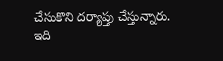చేసుకొని దర్యాప్తు చేస్తున్నారు.
ఇది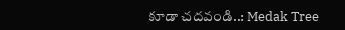కూడా చదవండి..: Medak Tree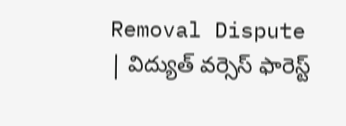Removal Dispute | విద్యుత్ వర్సెస్ ఫారెస్ట్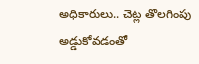అధికారులు.. చెట్ల తొలగింపు అడ్డుకోవడంతో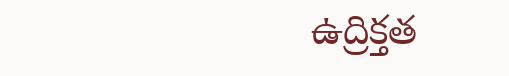ఉద్రిక్తత